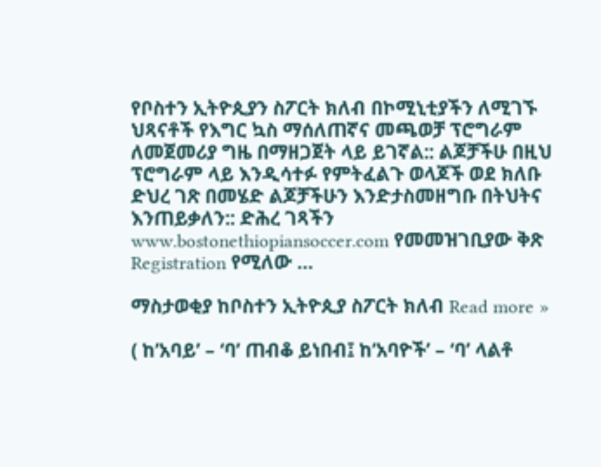የቦስተን ኢትዮጲያን ስፖርት ክለብ በኮሚኒቲያችን ለሚገኙ ህጻናቶች የእግር ኳስ ማሰለጠኛና መጫወቻ ፕሮግራም ለመጀመሪያ ግዜ በማዘጋጀት ላይ ይገኛል:: ልጆቻችሁ በዚህ ፕሮግራም ላይ እንዲሳተፉ የምትፈልጉ ወላጆች ወደ ክለቡ ድህረ ገጽ በመሄድ ልጆቻችሁን እንድታስመዘግቡ በትህትና እንጠይቃለን:: ድሕረ ገጻችን www.bostonethiopiansoccer.com የመመዝገቢያው ቅጽ Registration የሚለው …

ማስታወቂያ ከቦስተን ኢትዮጲያ ስፖርት ክለብ Read more »

( ከ’አባይ’ – ‘ባ’ ጠብቆ ይነበብ፤ ከ’አባዮች’ – ‘ባ’ ላልቶ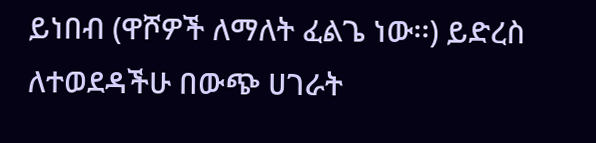ይነበብ (ዋሾዎች ለማለት ፈልጌ ነው፡፡) ይድረስ ለተወደዳችሁ በውጭ ሀገራት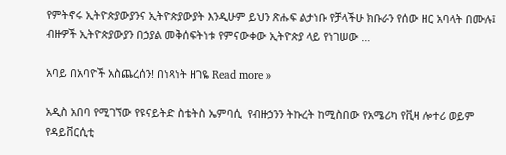የምትኖሩ ኢትዮጵያውያንና ኢትዮጵያውያት እንዲሁም ይህን ጽሑፍ ልታነቡ የቻላችሁ ክቡራን የሰው ዘር አባላት በሙሉ፤ ብዙዎች ኢትዮጵያውያን በኃያል መቅሰፍትነቱ የምናውቀው ኢትዮጵያ ላይ የነገሠው …

አባይ በአባዮች አስጨረሰን! በነጻነት ዘገዬ Read more »

አዲስ አበባ የሚገኘው የዩናይትድ ስቴትስ ኤምባሲ  የብዙኃንን ትኩረት ከሚስበው የአሜሪካ የቪዛ ሎተሪ ወይም የዳይቨርሲቲ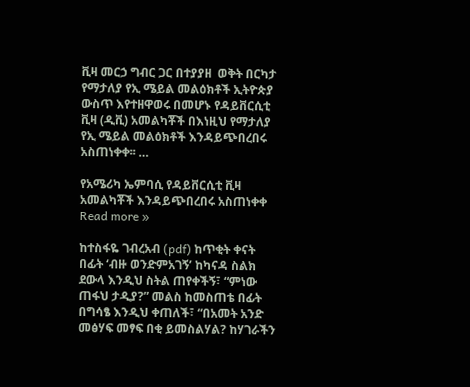ቪዛ መርኃ ግብር ጋር በተያያዘ  ወቅት በርካታ የማታለያ የኢ ሜይል መልዕክቶች ኢትዮጵያ ውስጥ እየተዘዋወሩ በመሆኑ የዳይቨርሲቲ ቪዛ (ዲቪ) አመልካቾች በእነዚህ የማታለያ የኢ ሜይል መልዕክቶች እንዳይጭበረበሩ አስጠነቀቀ፡፡ …

የአሜሪካ ኤምባሲ የዳይቨርሲቲ ቪዛ አመልካቾች እንዳይጭበረበሩ አስጠነቀቀ Read more »

ከተስፋዬ ገብረአብ (pdf) ከጥቂት ቀናት በፊት ‘ብዙ ወንድምአገኝ’ ከካናዳ ስልክ ደውላ እንዲህ ስትል ጠየቀችኝ፣ “ምነው ጠፋህ ታዲያ?” መልስ ከመስጠቴ በፊት በግሳፄ እንዲህ ቀጠለች፣ “በአመት አንድ መፅሃፍ መፃፍ በቂ ይመስልሃል? ከሃገራችን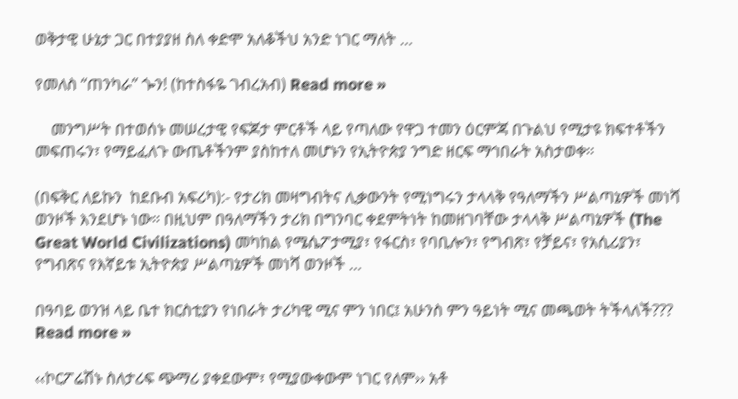ወቅታዊ ሁኔታ ጋር በተያያዘ ስለ ቀድሞ አለቆችህ አንድ ነገር ማለት …

የመለስ “ጠንካራ” ጐን! (ከተስፋዬ ገብረአብ) Read more »

    መንግሥት በተወሰኑ መሠረታዊ የፍጆታ ምርቶች ላይ የጣለው የዋጋ ተመን ዕርምጃ በጉልህ የሚታዩ ክፍተቶችን መፍጠሩን፣ የማይፈለጉ ውጤቶችንም ያስከተለ መሆኑን የኢትዮጵያ ንግድ ዘርፍ ማኅበራት አስታወቀ፡፡

(በፍቅር ለይኩን  ከደቡብ አፍሪካ):- የታሪክ መዛግብትና ሊቃውንት የሚነግሩን ታላላቅ የዓለማችን ሥልጣኔዎች መነሻ ወንዞች እንደሆኑ ነው። በዚህም በዓለማችን ታሪክ በግንባር ቀደምትነት ከመዘገባቸው ታላላቅ ሥልጣኔዎች (The Great World Civilizations) መካከል የሜሴፖታሚያ፣ የፋርስ፣ የባቢሎን፣ የግብጽ፣ የቻይና፣ የአሲሪያን፣ የግብጽና የእኛይቱ ኢትዮጵያ ሥልጣኔዎች መነሻ ወንዞች …

በዓባይ ወንዝ ላይ ቤተ ክርስቲያን የነበራት ታሪካዊ ሚና ምን ነበር፤ አሁንስ ምን ዓይነት ሚና መጫወት ትችላለች??? Read more »

‹‹ኮርፖሬሽኑ ስለታሪፍ ጭማሪ ያቀደውም፣ የሚያውቀውም ነገር የለም›› አቶ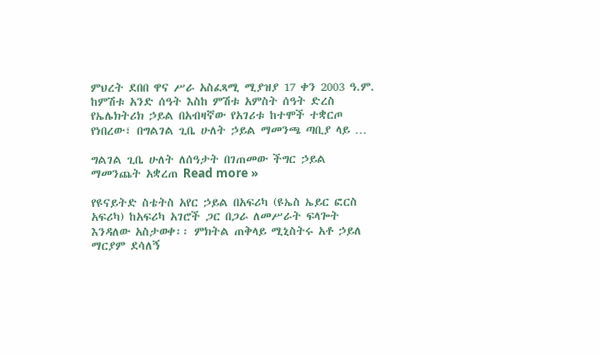ምህረት ደበበ ዋና ሥራ አስፈጻሚ ሚያዝያ 17 ቀን 2003 ዓ.ም. ከምሽቱ አንድ ሰዓት እስከ ምሽቱ አምስት ሰዓት ድረስ የኤሌክትሪክ ኃይል በአብዛኛው የአገሪቱ ከተሞች ተቋርጦ የነበረው፣ በግልገል ጊቤ ሁለት ኃይል ማመንጫ ጣቢያ ላይ …

ግልገል ጊቤ ሁለት ለሰዓታት በገጠመው ችግር ኃይል ማመንጨት አቋረጠ Read more »

የዩናይትድ ስቴትስ አየር ኃይል በአፍሪካ (ዩኤስ ኤይር ፎርስ አፍሪካ) ከአፍሪካ አገሮች ጋር በጋራ ለመሥራት ፍላጐት እንዳለው አስታወቀ፡፡ ምክትል ጠቅላይ ሚኒስትሩ አቶ ኃይለ ማርያም ደሳለኝ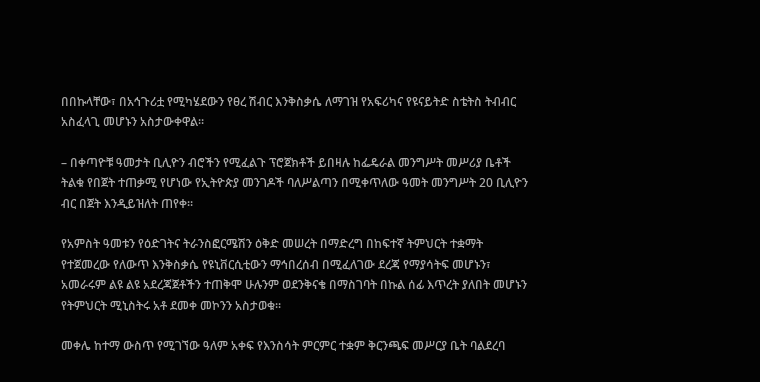በበኩላቸው፣ በአኅጉሪቷ የሚካሄደውን የፀረ ሽብር እንቅስቃሴ ለማገዝ የአፍሪካና የዩናይትድ ስቴትስ ትብብር አስፈላጊ መሆኑን አስታውቀዋል፡፡

– በቀጣዮቹ ዓመታት ቢሊዮን ብሮችን የሚፈልጉ ፕሮጀክቶች ይበዛሉ ከፌዴራል መንግሥት መሥሪያ ቤቶች ትልቁ የበጀት ተጠቃሚ የሆነው የኢትዮጵያ መንገዶች ባለሥልጣን በሚቀጥለው ዓመት መንግሥት 20 ቢሊዮን ብር በጀት እንዲይዝለት ጠየቀ፡፡

የአምስት ዓመቱን የዕድገትና ትራንስፎርሜሽን ዕቅድ መሠረት በማድረግ በከፍተኛ ትምህርት ተቋማት የተጀመረው የለውጥ እንቅስቃሴ የዩኒቨርሲቲውን ማኅበረሰብ በሚፈለገው ደረጃ የማያሳትፍ መሆኑን፣ አመራሩም ልዩ ልዩ አደረጃጀቶችን ተጠቅሞ ሁሉንም ወደንቅናቄ በማስገባት በኩል ሰፊ እጥረት ያለበት መሆኑን የትምህርት ሚኒስትሩ አቶ ደመቀ መኮንን አስታወቁ፡፡

መቀሌ ከተማ ውስጥ የሚገኘው ዓለም አቀፍ የእንስሳት ምርምር ተቋም ቅርንጫፍ መሥርያ ቤት ባልደረባ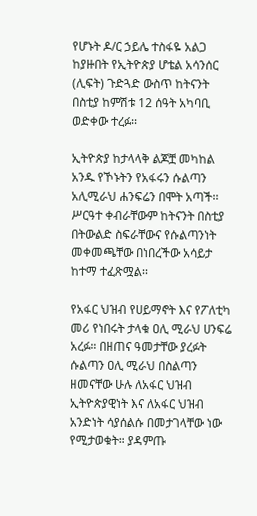የሆኑት ዶ/ር ኃይሌ ተስፋዬ አልጋ ከያዙበት የኢትዮጵያ ሆቴል አሳንሰር (ሊፍት) ጉድጓድ ውስጥ ከትናንት በስቲያ ከምሽቱ 12 ሰዓት አካባቢ ወድቀው ተረፉ፡፡

ኢትዮጵያ ከታላላቅ ልጆቿ መካከል አንዱ የኾኑትን የአፋሩን ሱልጣን አሊሚራህ ሐንፍሬን በሞት አጣች፡፡ ሥርዓተ ቀብራቸውም ከትናንት በስቲያ በትውልድ ስፍራቸውና የሱልጣንነት መቀመጫቸው በነበረችው አሳይታ ከተማ ተፈጽሟል፡፡

የአፋር ህዝብ የሀይማኖት እና የፖለቲካ መሪ የነበሩት ታላቁ ዐሊ ሚራህ ሀንፍሬ አረፉ። በዘጠና ዓመታቸው ያረፉት ሱልጣን ዐሊ ሚራህ በስልጣን ዘመናቸው ሁሉ ለአፋር ህዝብ ኢትዮጵያዊነት እና ለአፋር ህዝብ አንድነት ሳያሰልሱ በመታገላቸው ነው የሚታወቁት። ያዳምጡ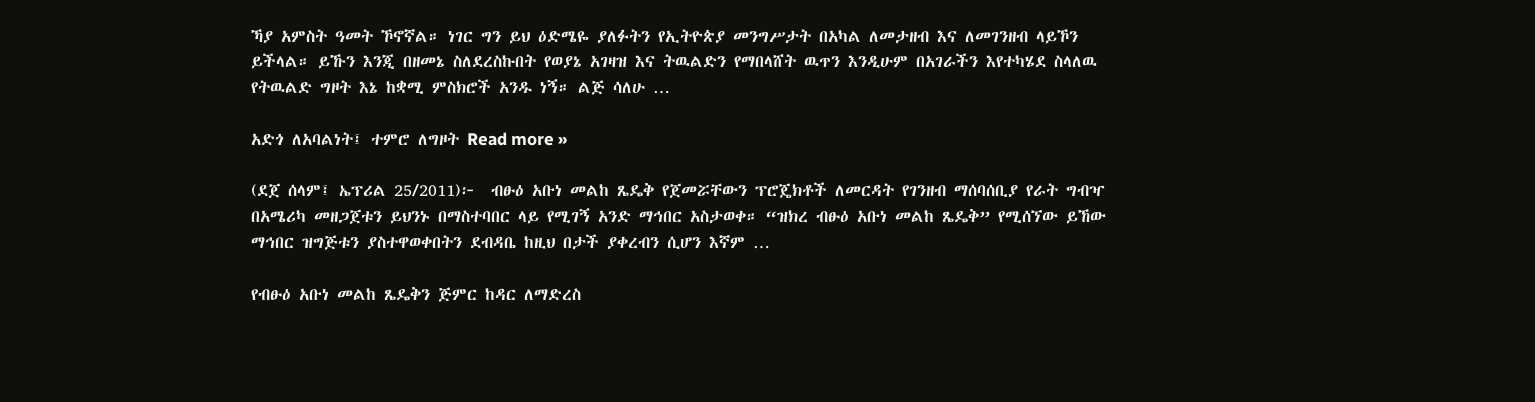ኻያ አምስት ዓመት ኾኖኛል። ነገር ግን ይህ ዕድሜዬ ያለፉትን የኢትዮጵያ መንግሥታት በአካል ለመታዘብ እና ለመገንዘብ ላይኾን ይችላል። ይኹን እንጂ በዘመኔ ስለደረስኩበት የወያኔ አገዛዝ እና ትዉልድን የማበላሸት ዉጥን እንዲሁም በአገራችን እየተካሄደ ስላለዉ የትዉልድ ግዞት እኔ ከቋሚ ምስክሮች አንዱ ነኝ። ልጅ ሳለሁ …

አድጎ ለአባልነት፤ ተምሮ ለግዞት Read more »

(ደጀ ሰላም፤ ኤፕሪል 25/2011)፦  ብፁዕ አቡነ መልከ ጼዴቅ የጀመሯቸውን ፕሮጄክቶች ለመርዳት የገንዘብ ማሰባሰቢያ የራት ግብዣ በአሜሪካ መዘጋጀቱን ይህንኑ በማስተባበር ላይ የሚገኝ አንድ ማኅበር አስታወቀ። “ዝክረ ብፁዕ አቡነ መልከ ጼዴቅ” የሚሰኘው ይኸው ማኅበር ዝግጅቱን ያስተዋወቀበትን ደብዳቤ ከዚህ በታች ያቀረብን ሲሆን እኛም …

የብፁዕ አቡነ መልከ ጼዴቅን ጅምር ከዳር ለማድረስ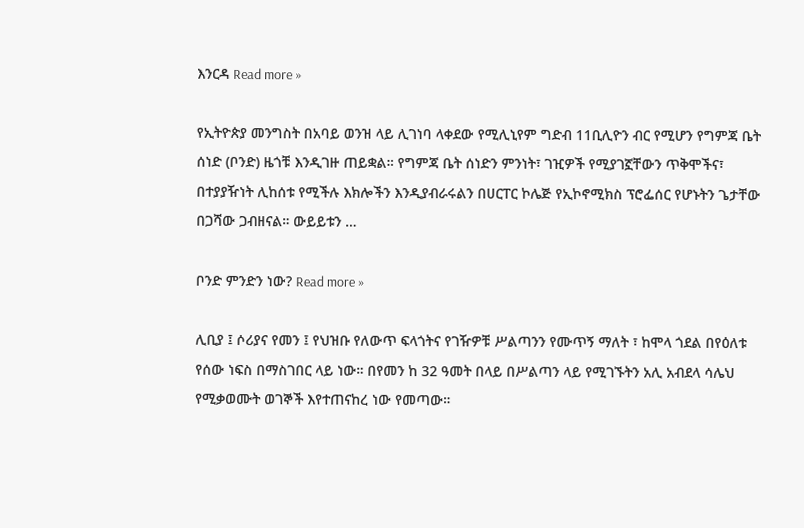እንርዳ Read more »

የኢትዮጵያ መንግስት በአባይ ወንዝ ላይ ሊገነባ ላቀደው የሚሊኒየም ግድብ 11ቢሊዮን ብር የሚሆን የግምጃ ቤት ሰነድ (ቦንድ) ዜጎቹ እንዲገዙ ጠይቋል። የግምጃ ቤት ሰነድን ምንነት፣ ገዢዎች የሚያገኟቸውን ጥቅሞችና፣ በተያያዥነት ሊከሰቱ የሚችሉ እክሎችን እንዲያብራሩልን በሀርፐር ኮሌጅ የኢኮኖሚክስ ፕሮፌሰር የሆኑትን ጌታቸው በጋሻው ጋብዘናል። ውይይቱን …

ቦንድ ምንድን ነው? Read more »

ሊቢያ ፤ ሶሪያና የመን ፤ የህዝቡ የለውጥ ፍላጎትና የገዥዎቹ ሥልጣንን የሙጥኝ ማለት ፣ ከሞላ ጎደል በየዕለቱ የሰው ነፍስ በማስገበር ላይ ነው። በየመን ከ 32 ዓመት በላይ በሥልጣን ላይ የሚገኙትን አሊ አብደላ ሳሌህ የሚቃወሙት ወገኞች እየተጠናከረ ነው የመጣው።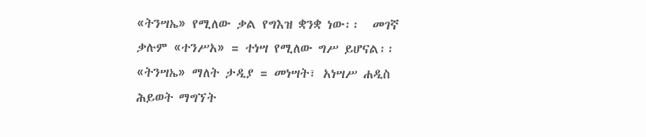«ትንሣኤ» የሚለው ቃል የግእዝ ቋንቋ ነው፡፡  መገኛ ቃሉም «ተንሥአ» = ተነሣ የሚለው ግሥ ይሆናል፡፡  «ትንሣኤ» ማለት ታዲያ = መነሣት፣ አነሣሥ ሐዲስ ሕይወት ማግኘት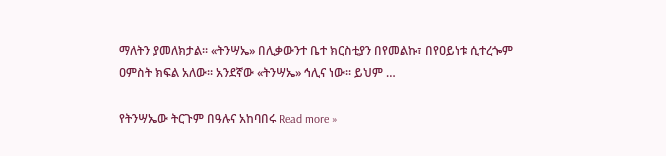ማለትን ያመለክታል፡፡ «ትንሣኤ» በሊቃውንተ ቤተ ክርስቲያን በየመልኩ፣ በየዐይነቱ ሲተረጐም ዐምስት ክፍል አለው፡፡ አንደኛው «ትንሣኤ» ኅሊና ነው፡፡ ይህም …

የትንሣኤው ትርጉም በዓሉና አከባበሩ Read more »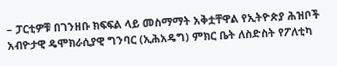– ፓርቲዎቹ በገንዘቡ ክፍፍል ላይ መስማማት አቅቷቸዋል የኢትዮጵያ ሕዝቦች አብዮታዊ ዴሞክራሲያዊ ግንባር (ኢሕአዴግ) ምክር ቤት ለስድስት የፖለቲካ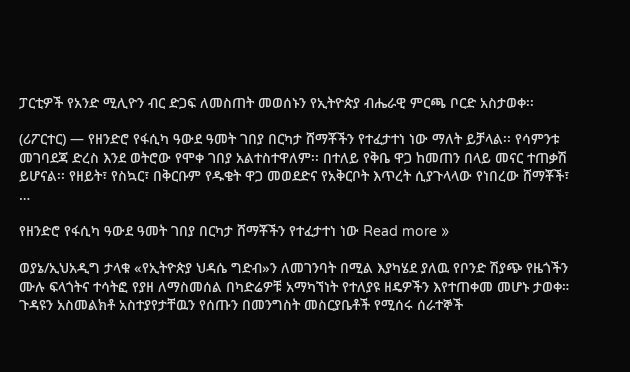ፓርቲዎች የአንድ ሚሊዮን ብር ድጋፍ ለመስጠት መወሰኑን የኢትዮጵያ ብሔራዊ ምርጫ ቦርድ አስታወቀ፡፡

(ሪፖርተር) — የዘንድሮ የፋሲካ ዓውደ ዓመት ገበያ በርካታ ሸማቾችን የተፈታተነ ነው ማለት ይቻላል፡፡ የሳምንቱ መገባደጃ ድረስ እንደ ወትሮው የሞቀ ገበያ አልተስተዋለም፡፡ በተለይ የቅቤ ዋጋ ከመጠን በላይ መናር ተጠቃሽ ይሆናል፡፡ የዘይት፣ የስኳር፣ በቅርቡም የዱቄት ዋጋ መወደድና የአቅርቦት እጥረት ሲያጉላላው የነበረው ሸማቾች፣ …

የዘንድሮ የፋሲካ ዓውደ ዓመት ገበያ በርካታ ሸማቾችን የተፈታተነ ነው Read more »

ወያኔ/ኢህአዲግ ታላቁ «የኢትዮጵያ ህዳሴ ግድብ»ን ለመገንባት በሚል እያካሄደ ያለዉ የቦንድ ሽያጭ የዜጎችን ሙሉ ፍላጎትና ተሳትፎ የያዘ ለማስመሰል በካድሬዎቹ አማካኘነት የተለያዩ ዘዴዎችን እየተጠቀመ መሆኑ ታወቀ። ጉዳዩን አስመልክቶ አስተያየታቸዉን የሰጡን በመንግስት መስርያቤቶች የሚሰሩ ሰራተኞች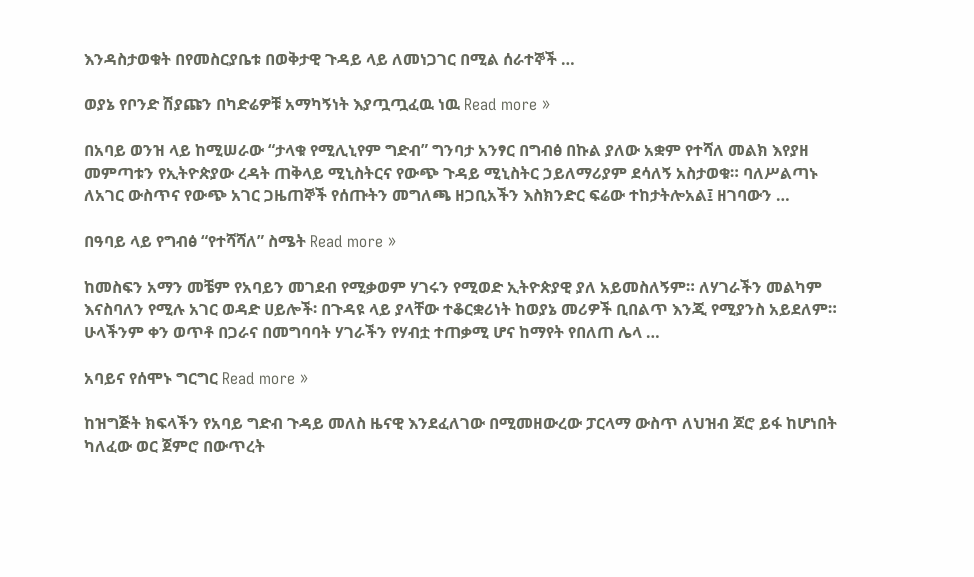እንዳስታወቁት በየመስርያቤቱ በወቅታዊ ጉዳይ ላይ ለመነጋገር በሚል ሰራተኞች …

ወያኔ የቦንድ ሽያጩን በካድሬዎቹ አማካኝነት እያጧጧፈዉ ነዉ Read more »

በአባይ ወንዝ ላይ ከሚሠራው “ታላቁ የሚሊኒየም ግድብ” ግንባታ አንፃር በግብፅ በኩል ያለው አቋም የተሻለ መልክ እየያዘ መምጣቱን የኢትዮጵያው ረዳት ጠቅላይ ሚኒስትርና የውጭ ጉዳይ ሚኒስትር ኃይለማሪያም ደሳለኝ አስታወቁ። ባለሥልጣኑ ለአገር ውስጥና የውጭ አገር ጋዜጠኞች የሰጡትን መግለጫ ዘጋቢአችን እስክንድር ፍሬው ተከታትሎአል፤ ዘገባውን …

በዓባይ ላይ የግብፅ “የተሻሻለ” ስሜት Read more »

ከመስፍን አማን መቼም የአባይን መገደብ የሚቃወም ሃገሩን የሚወድ ኢትዮጵያዊ ያለ አይመስለኝም። ለሃገራችን መልካም እናስባለን የሚሉ አገር ወዳድ ሀይሎች፡ በጉዳዩ ላይ ያላቸው ተቆርቋሪነት ከወያኔ መሪዎች ቢበልጥ እንጂ የሚያንስ አይደለም። ሁላችንም ቀን ወጥቶ በጋራና በመግባባት ሃገራችን የሃብቷ ተጠቃሚ ሆና ከማየት የበለጠ ሌላ …

አባይና የሰሞኑ ግርግር Read more »

ከዝግጅት ክፍላችን የአባይ ግድብ ጉዳይ መለስ ዜናዊ እንደፈለገው በሚመዘውረው ፓርላማ ውስጥ ለህዝብ ጆሮ ይፋ ከሆነበት ካለፈው ወር ጀምሮ በውጥረት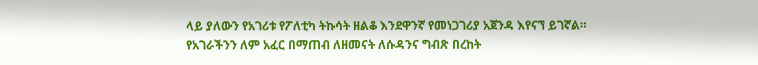ላይ ያለውን የአገሪቱ የፖለቲካ ትኩሳት ዘልቆ እንደዋንኛ የመነጋገሪያ አጀንዳ እየናኘ ይገኛል። የአገራችንን ለም አፈር በማጠብ ለዘመናት ለሱዳንና ግብጽ በረከት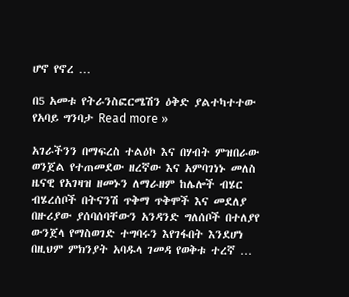ሆኖ የኖረ …

በ5 አመቱ የትራንስፎርሜሽን ዕቅድ ያልተካተተው የአባይ ግንባታ Read more »

አገራችንን በማፍረስ ተልዕኮ እና በሃብት ምዝበራው ወንጀል የተጠመደው ዘረኛው እና አምባገነኑ መለስ ዜናዊ የአገዛዝ ዘመኑን ለማራዘም ከሌሎች ብሄር ብሄረሰቦች በትናንሽ ጥቅማ ጥቅሞች እና መደለያ በዙሪያው ያሰባሰባቸውን አንዳንድ ግለሰቦች በተለያየ ውንጀላ የማስወገድ ተግባሩን እየገፋበት እንደሆነ በዚህም ምክንያት አባዱላ ገመዳ የወቅቱ ተረኛ …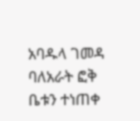አባዱላ ገመዳ ባለአራት ፎቅ ቤቱን ተነጠቀ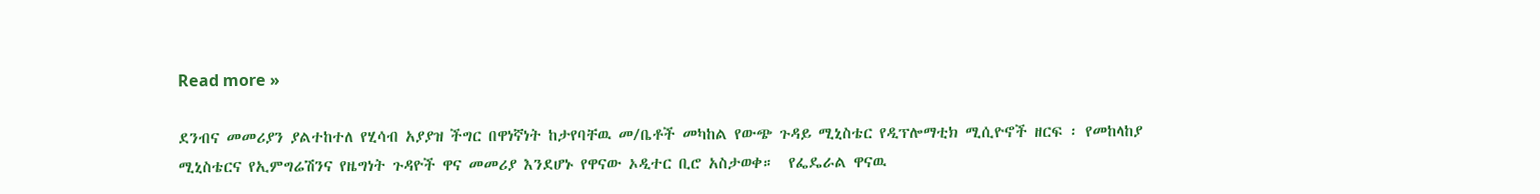Read more »

ደንብና መመሪያን ያልተከተለ የሂሳብ አያያዝ ችግር በዋነኛነት ከታየባቸዉ መ/ቤቶች መካከል የውጭ ጉዳይ ሚኒስቴር የዲፕሎማቲክ ሚሲዮኖች ዘርፍ ፡ የመከላከያ ሚኒስቴርና የኢምግሬሽንና የዜግነት ጉዳዮች ዋና መመሪያ እንደሆኑ የዋናው ኦዲተር ቢሮ አስታወቀ።  የፌዴራል ዋናዉ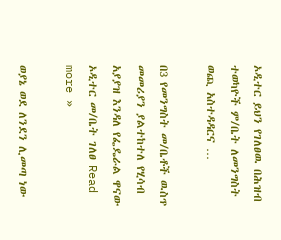ኦዲተር ይህን የገለፀዉ በሕዝብ ተወካዮች ም/ቤት ለመንግስት ወጪ አስተዳዳርና …

በ3 የመንግስት መ/ቤቶች ዉስጥ መመሪያን ያልተከተለ የሂሳብ አያያዝ እንዳለ የፌዴራል ዋናው ኦዲተር መ/ቤት ገለፀ Read more »

ወያኔ ወደ ለንደን ሊመጣ ነው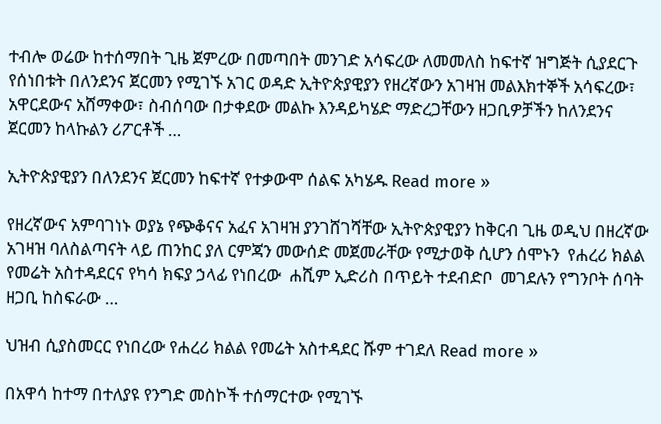ተብሎ ወሬው ከተሰማበት ጊዜ ጀምረው በመጣበት መንገድ አሳፍረው ለመመለስ ከፍተኛ ዝግጅት ሲያደርጉ የሰነበቱት በለንደንና ጀርመን የሚገኙ አገር ወዳድ ኢትዮጵያዊያን የዘረኛውን አገዛዝ መልእክተኞች አሳፍረው፣ አዋርደውና አሸማቀው፣ ስብሰባው በታቀደው መልኩ እንዳይካሄድ ማድረጋቸውን ዘጋቢዎቻችን ከለንደንና ጀርመን ከላኩልን ሪፖርቶች …

ኢትዮጵያዊያን በለንደንና ጀርመን ከፍተኛ የተቃውሞ ሰልፍ አካሄዱ Read more »

የዘረኛውና አምባገነኑ ወያኔ የጭቆናና አፈና አገዛዝ ያንገሸገሻቸው ኢትዮጵያዊያን ከቅርብ ጊዜ ወዲህ በዘረኛው አገዛዝ ባለስልጣናት ላይ ጠንከር ያለ ርምጃን መውሰድ መጀመራቸው የሚታወቅ ሲሆን ሰሞኑን  የሐረሪ ክልል የመሬት አስተዳደርና የካሳ ክፍያ ኃላፊ የነበረው  ሐሺም ኢድሪስ በጥይት ተደብድቦ  መገደሉን የግንቦት ሰባት ዘጋቢ ከስፍራው …

ህዝብ ሲያስመርር የነበረው የሐረሪ ክልል የመሬት አስተዳደር ሹም ተገደለ Read more »

በአዋሳ ከተማ በተለያዩ የንግድ መስኮች ተሰማርተው የሚገኙ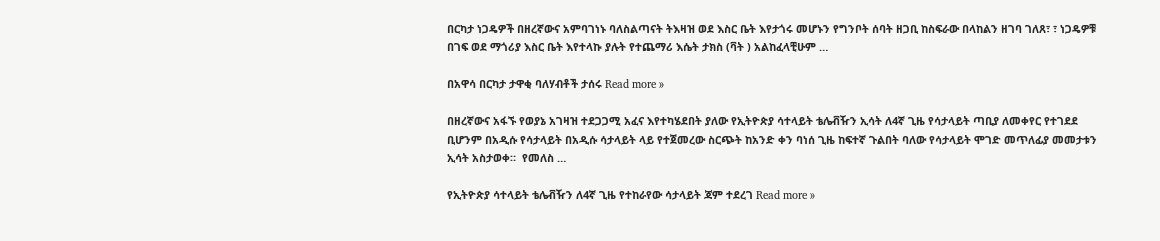በርካታ ነጋዴዎች በዘረኛውና አምባገነኑ ባለስልጣናት ትእዛዝ ወደ እስር ቤት እየታጎሩ መሆኑን የግንቦት ሰባት ዘጋቢ ከስፍራው በላከልን ዘገባ ገለጸ፣ ፣ ነጋዴዎቹ በገፍ ወደ ማጎሪያ እስር ቤት እየተላኩ ያሉት የተጨማሪ እሴት ታክስ (ቫት ) አልከፈላቺሁም …

በአዋሳ በርካታ ታዋቂ ባለሃብቶች ታሰሩ Read more »

በዘረኛውና አፋኙ የወያኔ አገዛዝ ተደጋጋሚ አፈና እየተካሄደበት ያለው የኢትዮጵያ ሳተላይት ቴሌቭዥን ኢሳት ለ4ኛ ጊዜ የሳታላይት ጣቢያ ለመቀየር የተገደደ ቢሆንም በአዲሱ የሳታላይት በአዲሱ ሳታላይት ላይ የተጀመረው ስርጭት ከአንድ ቀን ባነሰ ጊዜ ከፍተኛ ጉልበት ባለው የሳታላይት ሞገድ መጥለፊያ መመታቱን ኢሳት አስታወቀ።  የመለስ …

የኢትዮጵያ ሳተላይት ቴሌቭዥን ለ4ኛ ጊዜ የተከራየው ሳታላይት ጃም ተደረገ Read more »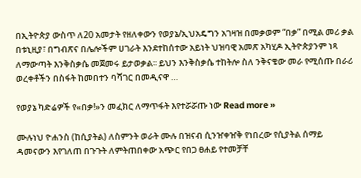በኢትዮጵያ ውስጥ ለ20 አመታት የዘለቀውን የወያኔ/ኢህአዴግን አገዛዝ በመቃወም “በቃ” በሚል መሪ ቃል በቱኒዚያ፣ በግብጽና በሌሎችም ሀገራት እንደተከሰተው አይነት ህዝባዊ አመጽ አካሂዶ ኢትዮጵያንም ነጻ ለማውጣት እንቅስቃሴ መጀመሩ ይታወቃል፡፡ ይህን እንቅስቃሴ ተከትሎ ስለ ንቅናቄው መራ የሚሰጡ በራሪ ወረቀቶችን በስፋት ከመበተን ባሻገር በመዲናዋ …

የወያኔ ካድሬዎች የ«በቃ!»ን መፈክር ለማጥፋት እየተሯሯጡ ነው Read more »

ሙሉነህ ዮሐንስ (ከሲያትል) ለስምንት ወራት ሙሉ በዝናብ ሲንዠቀዠቅ የነበረው የሲያትል ሰማይ ዳመናውን እየገለጠ በጉጉት ለምትጠበቀው አጭር የበጋ ፀሐይ የተመቻቸ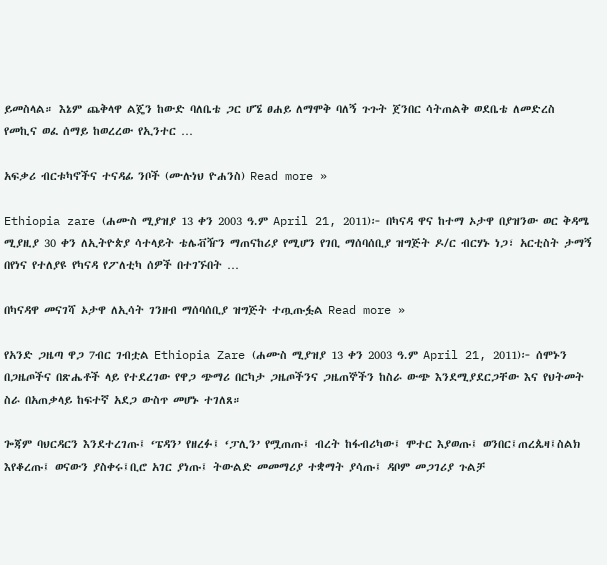ይመስላል። እኔም ጨቅላዋ ልጄን ከውድ ባለቤቴ ጋር ሆኜ ፀሐይ ለማሞቅ ባለኝ ጉጉት ጀንበር ሳትጠልቅ ወደቤቴ ለመድረስ የመኪና ወፈ ሰማይ ከወረረው የኢንተር …

አፍቃሪ ብርቱካኖችና ተናዳፊ ንቦች (ሙሉነህ ዮሐንስ) Read more »

Ethiopia zare (ሐሙስ ሚያዝያ 13 ቀን 2003 ዓ.ም April 21, 2011)፦ በካናዳ ዋና ከተማ ኦታዋ በያዝንው ወር ቅዳሜ ሚያዚያ 30 ቀን ለኢትዮጵያ ሳተላይት ቴሌቭዥን ማጠናከሪያ የሚሆን የገቢ ማሰባሰቢያ ዝግጅት ዶ/ር ብርሃኑ ነጋ፣ አርቲስት ታማኝ በየነና የተለያዩ የካናዳ የፖለቲካ ሰዎች በተገኙበት …

በካናዳዋ መናገሻ ኦታዋ ለኢሳት ገንዘብ ማሰባሰቢያ ዝግጅት ተጧጡፏል Read more »

የአንድ ጋዜጣ ዋጋ 7ብር ገብቷል Ethiopia Zare (ሐሙስ ሚያዝያ 13 ቀን 2003 ዓ.ም April 21, 2011)፦ ሰሞኑን በጋዜጦችና በጽሔቶች ላይ የተደረገው የዋጋ ጭማሪ በርካታ ጋዜጦችንና ጋዜጠኞችን ከስራ ውጭ እንደሚያደርጋቸው እና የህትመት ስራ በአጠቃላይ ከፍተኛ አደጋ ውስጥ መሆኑ ተገለጸ።

ጐጃም ባህርዳርን እንደተረገጡ፤ ‘ፔዳን’ የዘረፉ፤ ‘ፓሊን’ የሟጠጡ፤ ብረት ከፋብሪካው፤ ሞተር እያወጡ፤ ወንበር፤ጠረጴዛ፤ስልክ እየቆረጡ፤ ወናውን ያስቀሩ፤ቢሮ አገር ያነጡ፤ ትውልድ መመማሪያ ተቋማት ያሳጡ፤ ዳቦም መጋገሪያ ጉልቻ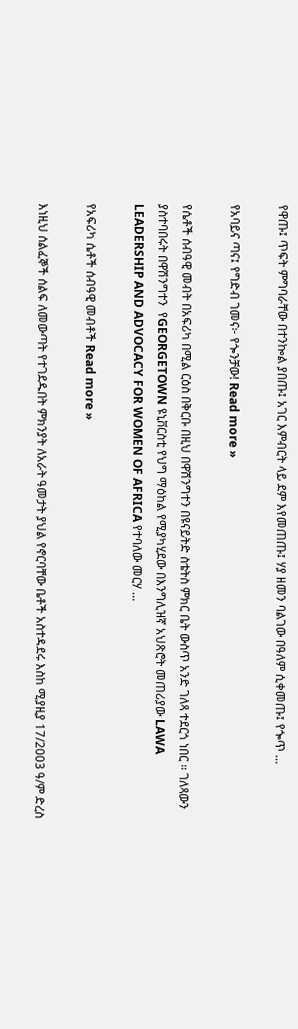የዋጡ፤ ጥፍት ምግባራቸው በተንኰል ያበጡ፤ አገር እምብርት ላይ ደም እየመጠጡ፤ ሃያ ዘመን ባልገው በዓለም ሲቀመጡ፤ የጐጥ …

የአባይና ጣና፤ የግድብ ገመና፦ የጐንቻው! Read more »

የሴቶች ሰብዓዊ መብት በአፍሪካ በሚል ርዕስ በቅርቡ በዚህ በዋሽንግተን በዩናይትድ ስቴትስ ምክር ቤት ውስጥ አንድ ገለጻ ተደርጎ ነበር ። ገለጻውን ያስተባበሩት በዋሽንግተን  የGEORGETOWN ዩኒቨርስቲ የህግ ማዕከል የሚያካሂደው በእንግሊዝኛ አህጽሮት መጠሪያው LAWA LEADERSHIP AND ADVOCACY FOR WOMEN OF AFRICA የተባለው መርሃ …

የአፍሪካ ሴቶች ሰብዓዊ መብቶች Read more »

እነዚህ ሰልፈኞች ሰልፍ ለመውጣት የተገደዱበት ምክንያት ለአራት ዓመታት ያህል የኖርባቸው ቤቶች አስተዳደሩ እስከ ሚያዚያ 17/2003 ዓ/ም ድረስ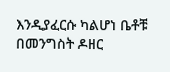እንዲያፈርሱ ካልሆነ ቤቶቹ በመንግስት ዶዘር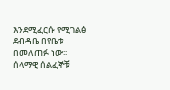እንደሚፈርሱ የሚገልፅ ደብዳቤ በየቤቱ በመለጠፉ ነው፡፡ ሰላማዊ ሰልፈኞቹ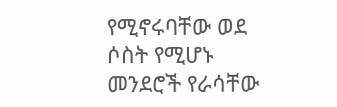የሚኖሩባቸው ወደ ሶስት የሚሆኑ መንደሮች የራሳቸው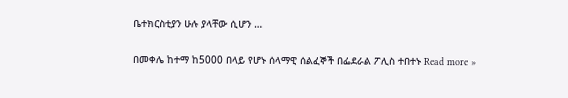ቤተክርስቲያን ሁሉ ያላቸው ሲሆን …

በመቀሌ ከተማ ከ5000 በላይ የሆኑ ሰላማዊ ሰልፈኞች በፌደራል ፖሊስ ተበተኑ Read more »